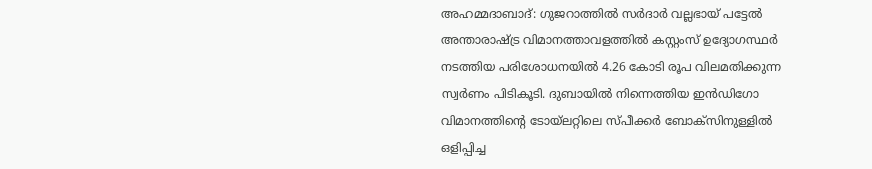അഹമ്മദാബാദ്: ഗുജറാത്തിൽ സർദാർ വല്ലഭായ് പട്ടേൽ അന്താരാഷ്ട്ര വിമാനത്താവളത്തിൽ കസ്റ്റംസ് ഉദ്യോഗസ്ഥർ നടത്തിയ പരിശോധനയിൽ 4.26 കോടി രൂപ വിലമതിക്കുന്ന സ്വർണം പിടികൂടി. ദുബായിൽ നിന്നെത്തിയ ഇൻഡിഗോ വിമാനത്തിന്റെ ടോയ്ലറ്റിലെ സ്പീക്കർ ബോക്സിനുള്ളിൽ ഒളിപ്പിച്ച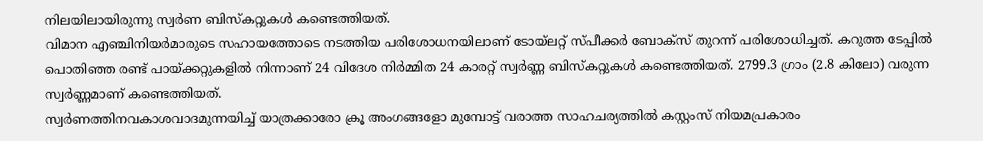നിലയിലായിരുന്നു സ്വർണ ബിസ്കറ്റുകൾ കണ്ടെത്തിയത്.
വിമാന എഞ്ചിനിയർമാരുടെ സഹായത്തോടെ നടത്തിയ പരിശോധനയിലാണ് ടോയ്ലറ്റ് സ്പീക്കർ ബോക്സ് തുറന്ന് പരിശോധിച്ചത്. കറുത്ത ടേപ്പിൽ പൊതിഞ്ഞ രണ്ട് പായ്ക്കറ്റുകളിൽ നിന്നാണ് 24 വിദേശ നിർമ്മിത 24 കാരറ്റ് സ്വർണ്ണ ബിസ്കറ്റുകൾ കണ്ടെത്തിയത്. 2799.3 ഗ്രാം (2.8 കിലോ) വരുന്ന സ്വർണ്ണമാണ് കണ്ടെത്തിയത്.
സ്വർണത്തിനവകാശവാദമുന്നയിച്ച് യാത്രക്കാരോ ക്രൂ അംഗങ്ങളോ മുമ്പോട്ട് വരാത്ത സാഹചര്യത്തിൽ കസ്റ്റംസ് നിയമപ്രകാരം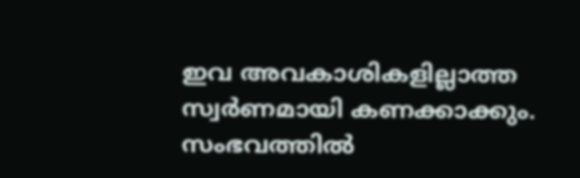ഇവ അവകാശികളില്ലാത്ത സ്വർണമായി കണക്കാക്കും. സംഭവത്തിൽ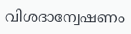വിശദാന്വേഷണം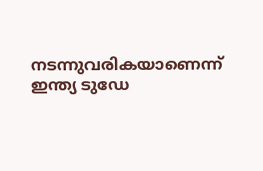നടന്നുവരികയാണെന്ന് ഇന്ത്യ ടുഡേ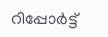റിപ്പോർട്ട്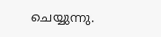ചെയ്യുന്നു.